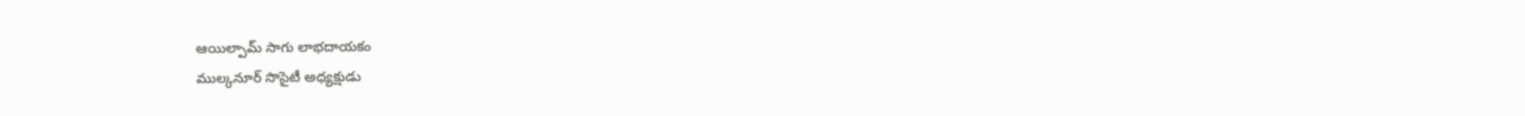ఆయిల్పామ్ సాగు లాభదాయకం
ముల్కనూర్ సొసైటీ అధ్యక్షుడు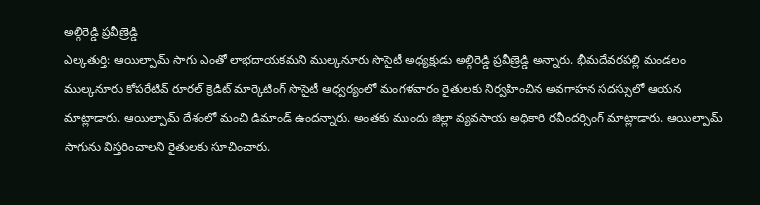అల్గిరెడ్డి ప్రవీణ్రెడ్డి
ఎల్కతుర్తి: ఆయిల్పామ్ సాగు ఎంతో లాభదాయకమని ముల్కనూరు సొసైటీ అధ్యక్షుడు అల్గిరెడ్డి ప్రవీణ్రెడ్డి అన్నారు. భీమదేవరపల్లి మండలం ముల్కనూరు కోపరేటివ్ రూరల్ క్రెడిట్ మార్కెటింగ్ సొసైటీ ఆధ్వర్యంలో మంగళవారం రైతులకు నిర్వహించిన అవగాహన సదస్సులో ఆయన మాట్లాడారు. ఆయిల్పామ్ దేశంలో మంచి డిమాండ్ ఉందన్నారు. అంతకు ముందు జిల్లా వ్యవసాయ అధికారి రవీందర్సింగ్ మాట్లాడారు. ఆయిల్పామ్ సాగును విస్తరించాలని రైతులకు సూచించారు.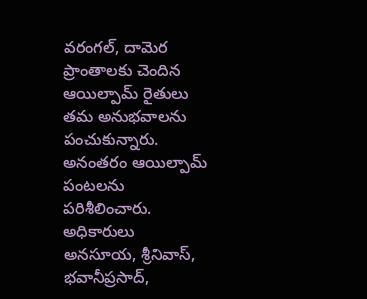వరంగల్, దామెర ప్రాంతాలకు చెందిన ఆయిల్పామ్ రైతులు తమ అనుభవాలను పంచుకున్నారు. అనంతరం ఆయిల్పామ్ పంటలను పరిశీలించారు. అధికారులు అనసూయ, శ్రీనివాస్, భవానీప్రసాద్,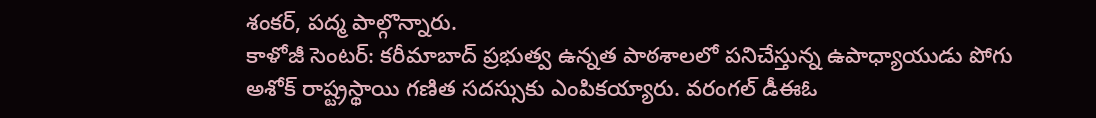శంకర్, పద్మ పాల్గొన్నారు.
కాళోజీ సెంటర్: కరీమాబాద్ ప్రభుత్వ ఉన్నత పాఠశాలలో పనిచేస్తున్న ఉపాధ్యాయుడు పోగు అశోక్ రాష్ట్రస్థాయి గణిత సదస్సుకు ఎంపికయ్యారు. వరంగల్ డీఈఓ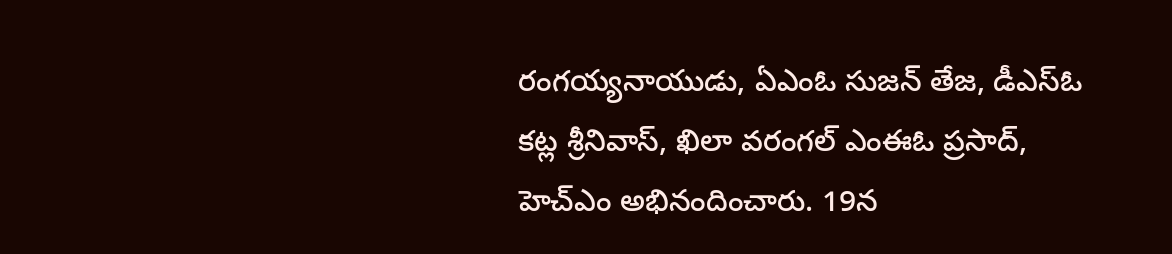రంగయ్యనాయుడు, ఏఎంఓ సుజన్ తేజ, డీఎస్ఓ కట్ల శ్రీనివాస్, ఖిలా వరంగల్ ఎంఈఓ ప్రసాద్, హెచ్ఎం అభినందించారు. 19న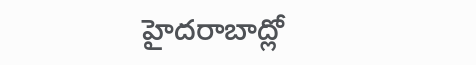హైదరాబాద్లో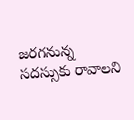జరగనున్న సదస్సుకు రావాలని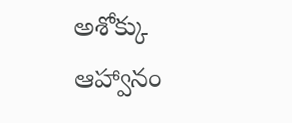అశోక్కు ఆహ్వానం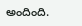అందింది.